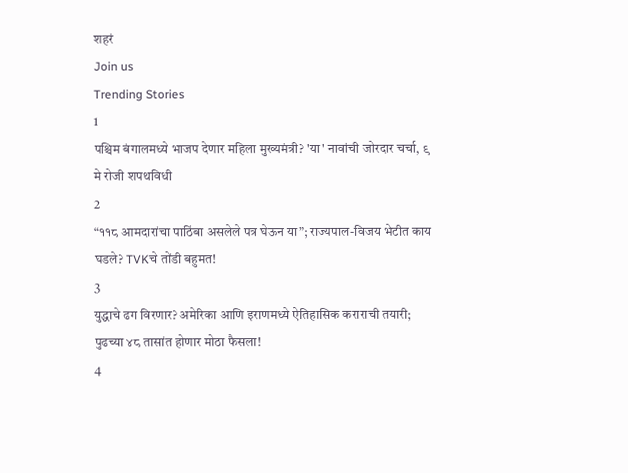शहरं
Join us
Trending Stories
1
पश्चिम बंगालमध्ये भाजप देणार महिला मुख्यमंत्री? 'या' नावांची जोरदार चर्चा, ९ मे रोजी शपथविधी
2
“११८ आमदारांचा पाठिंबा असलेले पत्र घेऊन या”; राज्यपाल-विजय भेटीत काय घडले? TVKचे तोंडी बहुमत!
3
युद्धाचे ढग विरणार? अमेरिका आणि इराणमध्ये ऐतिहासिक कराराची तयारी; पुढच्या ४८ तासांत होणार मोठा फैसला!
4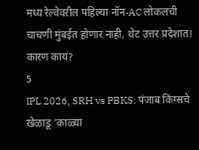मध्य रेल्वेवरील पहिल्या नॉन-AC लोकलची चाचणी मुंबईत होणार नाही, थेट उत्तर प्रदेशात! कारण काय?
5
IPL 2026, SRH vs PBKS: पंजाब किंग्सचे खेळाडू 'काळ्या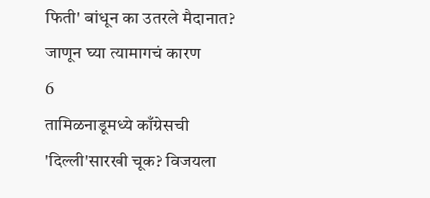फिती' बांधून का उतरले मैदानात? जाणून घ्या त्यामागचं कारण
6
तामिळनाडूमध्ये काँग्रेसची 'दिल्ली'सारखी चूक? विजयला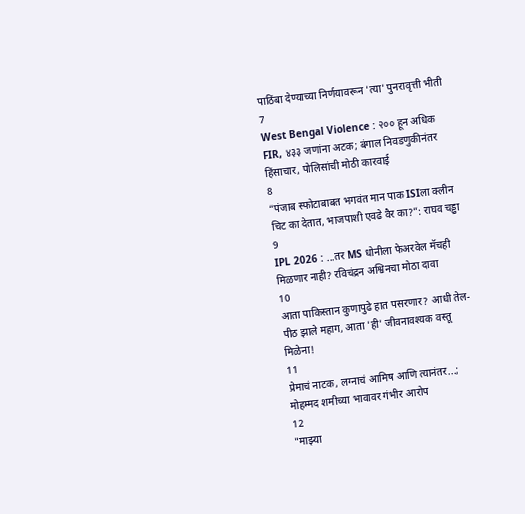पाठिंबा देण्याच्या निर्णयावरून 'त्या' पुनरावृत्ती भीती
7
West Bengal Violence : २०० हून अधिक FIR, ४३३ जणांना अटक; बंगाल निवडणुकीनंतर हिंसाचार, पोलिसांची मोठी कारवाई
8
“पंजाब स्फोटाबाबत भगवंत मान पाक ISIला क्लीन चिट का देतात, भाजपाशी एवढे वैर का?”: राघव चड्ढा
9
IPL 2026 : ...तर MS धोनीला फेअरवेल मॅचही मिळणार नाही? रविचंद्रन अश्विनचा मोठा दावा
10
आता पाकिस्तान कुणापुढे हात पसरणार? आधी तेल-पीठ झाले महाग, आता 'ही' जीवनावश्यक वस्तू मिळेना!
11
प्रेमाचं नाटक, लग्नाचं आमिष आणि त्यानंतर...; मोहम्मद शमीच्या भावावर गंभीर आरोप
12
"माझ्या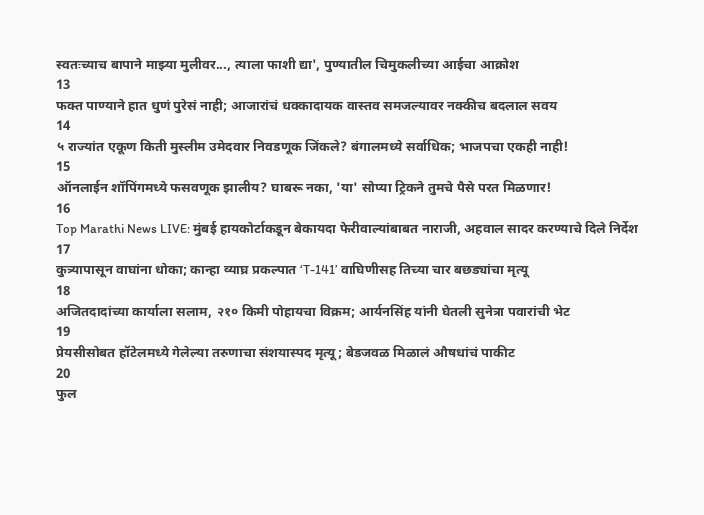स्वतःच्याच बापाने माझ्या मुलीवर..., त्याला फाशी द्या', पुण्यातील चिमुकलीच्या आईचा आक्रोश
13
फक्त पाण्याने हात धुणं पुरेसं नाही; आजारांचं धक्कादायक वास्तव समजल्यावर नक्कीच बदलाल सवय
14
५ राज्यांत एकूण किती मुस्लीम उमेदवार निवडणूक जिंकले? बंगालमध्ये सर्वाधिक; भाजपचा एकही नाही!
15
ऑनलाईन शॉपिंगमध्ये फसवणूक झालीय? घाबरू नका, 'या' सोप्या ट्रिकने तुमचे पैसे परत मिळणार!
16
Top Marathi News LIVE: मुंबई हायकोर्टाकडून बेकायदा फेरीवाल्यांबाबत नाराजी, अहवाल सादर करण्याचे दिले निर्देश
17
कुत्र्यापासून वाघांना धोका; कान्हा व्याघ्र प्रकल्पात ‘T-141’ वाघिणीसह तिच्या चार बछड्यांचा मृत्यू
18
अजितदादांच्या कार्याला सलाम, २१० किमी पोहायचा विक्रम; आर्यनसिंह यांनी घेतली सुनेत्रा पवारांची भेट
19
प्रेयसीसोबत हॉटेलमध्ये गेलेल्या तरुणाचा संशयास्पद मृत्यू; बेडजवळ मिळालं औषधांचं पाकीट
20
फुल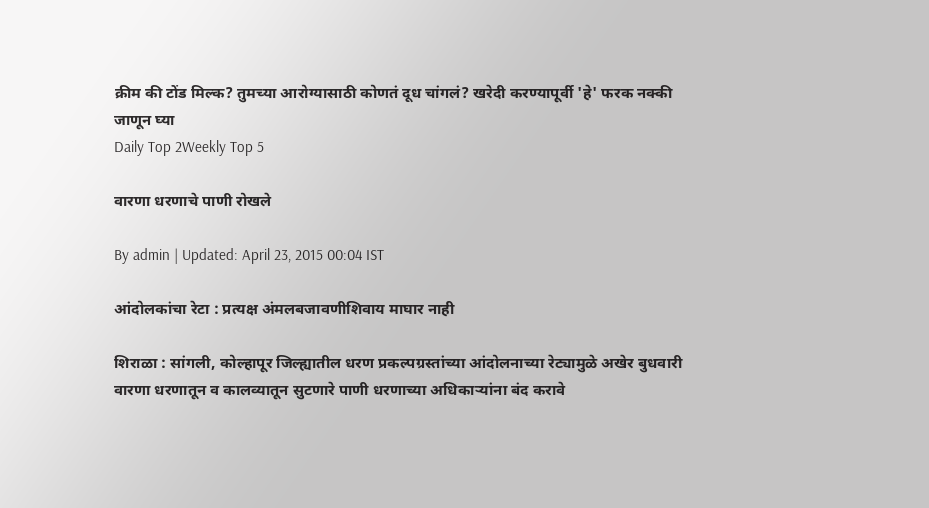क्रीम की टोंड मिल्क? तुमच्या आरोग्यासाठी कोणतं दूध चांगलं? खरेदी करण्यापूर्वी 'हे' फरक नक्की जाणून घ्या
Daily Top 2Weekly Top 5

वारणा धरणाचे पाणी रोखले

By admin | Updated: April 23, 2015 00:04 IST

आंदोलकांचा रेटा : प्रत्यक्ष अंमलबजावणीशिवाय माघार नाही

शिराळा : सांगली, कोल्हापूर जिल्ह्यातील धरण प्रकल्पग्रस्तांच्या आंदोलनाच्या रेट्यामुळे अखेर बुधवारी वारणा धरणातून व कालव्यातून सुटणारे पाणी धरणाच्या अधिकाऱ्यांना बंद करावे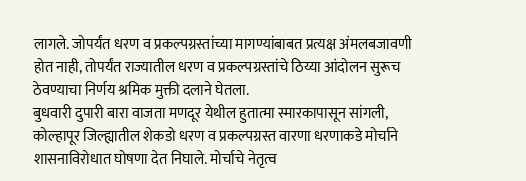लागले. जोपर्यंत धरण व प्रकल्पग्रस्तांच्या मागण्यांबाबत प्रत्यक्ष अंमलबजावणी होत नाही, तोपर्यंत राज्यातील धरण व प्रकल्पग्रस्तांचे ठिय्या आंदोलन सुरूच ठेवण्याचा निर्णय श्रमिक मुक्ती दलाने घेतला.
बुधवारी दुपारी बारा वाजता मणदूर येथील हुतात्मा स्मारकापासून सांगली, कोल्हापूर जिल्ह्यातील शेकडो धरण व प्रकल्पग्रस्त वारणा धरणाकडे मोर्चाने शासनाविरोधात घोषणा देत निघाले. मोर्चाचे नेतृत्व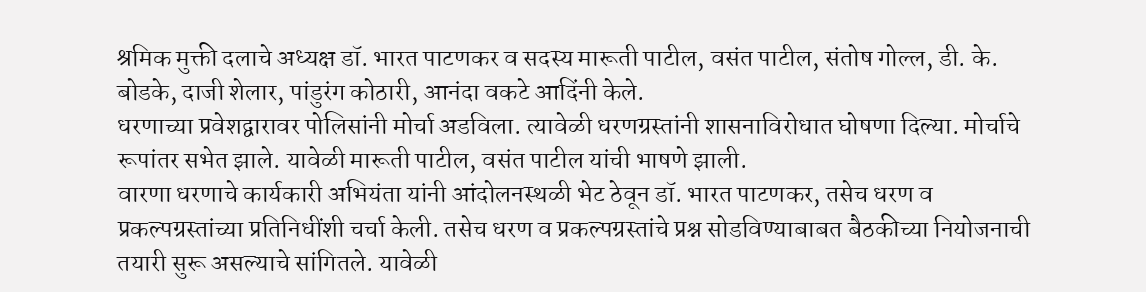श्रमिक मुक्ती दलाचे अध्यक्ष डॉ. भारत पाटणकर व सदस्य मारूती पाटील, वसंत पाटील, संतोष गोल्ल, डी. के. बोडके, दाजी शेलार, पांडुरंग कोठारी, आनंदा वकटे आदिंनी केले.
धरणाच्या प्रवेशद्वारावर पोलिसांनी मोर्चा अडविला. त्यावेळी धरणग्रस्तांनी शासनाविरोधात घोषणा दिल्या. मोर्चाचे रूपांतर सभेत झाले. यावेळी मारूती पाटील, वसंत पाटील यांची भाषणे झाली.
वारणा धरणाचे कार्यकारी अभियंता यांनी आंदोलनस्थळी भेट ठेवून डॉ. भारत पाटणकर, तसेच धरण व प्रकल्पग्रस्तांच्या प्रतिनिधींशी चर्चा केली. तसेच धरण व प्रकल्पग्रस्तांचे प्रश्न सोडविण्याबाबत बैठकीच्या नियोजनाची तयारी सुरू असल्याचे सांगितले. यावेळी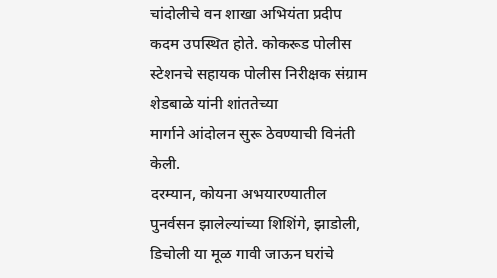चांदोलीचे वन शाखा अभियंता प्रदीप कदम उपस्थित होते. कोकरूड पोलीस स्टेशनचे सहायक पोलीस निरीक्षक संग्राम शेडबाळे यांनी शांततेच्या
मार्गाने आंदोलन सुरू ठेवण्याची विनंती केली.
दरम्यान, कोयना अभयारण्यातील पुनर्वसन झालेल्यांच्या शिशिंगे, झाडोली, डिचोली या मूळ गावी जाऊन घरांचे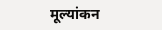मूल्यांकन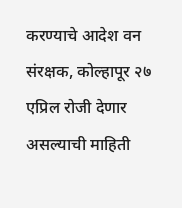करण्याचे आदेश वन संरक्षक, कोल्हापूर २७ एप्रिल रोजी देणार असल्याची माहिती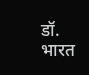डॉ. भारत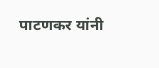पाटणकर यांनी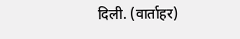दिली. (वार्ताहर)